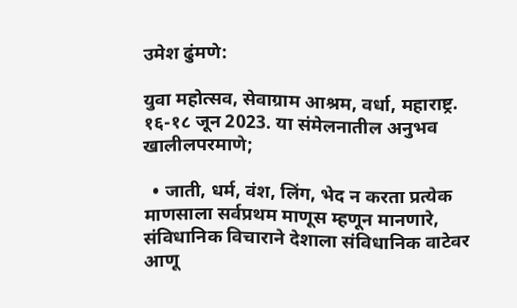उमेश ढुंमणे:

युवा महोत्सव, सेवाग्राम आश्रम, वर्धा, महाराष्ट्र. १६-१८ जून 2023. या संमेलनातील अनुभव खालीलपरमाणे;

  • जाती, धर्म, वंश, लिंग, भेद न करता प्रत्येक माणसाला सर्वप्रथम माणूस म्हणून मानणारे, संविधानिक विचाराने देशाला संविधानिक वाटेवर आणू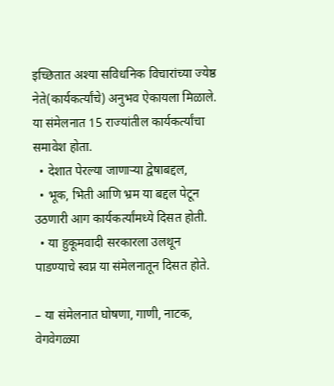इच्छितात अश्या सविधनिक विचारांच्या ज्येष्ठ नेते(कार्यकर्त्यांचे) अनुभव ऐकायला मिळाले. या संमेलनात 15 राज्यांतील कार्यकर्त्यांचा समावेश होता.
  • देशात पेरल्या जाणाऱ्या द्वेषाबद्दल,
  • भूक, भिती आणि भ्रम या बद्दल पेटून उठणारी आग कार्यकर्त्यांमध्ये दिसत होती.
  • या हुकूमवादी सरकारला उलथून पाडण्याचे स्वप्न या संमेलनातून दिसत होते.

– या संमेलनात घोषणा, गाणी, नाटक, वेगवेगळ्या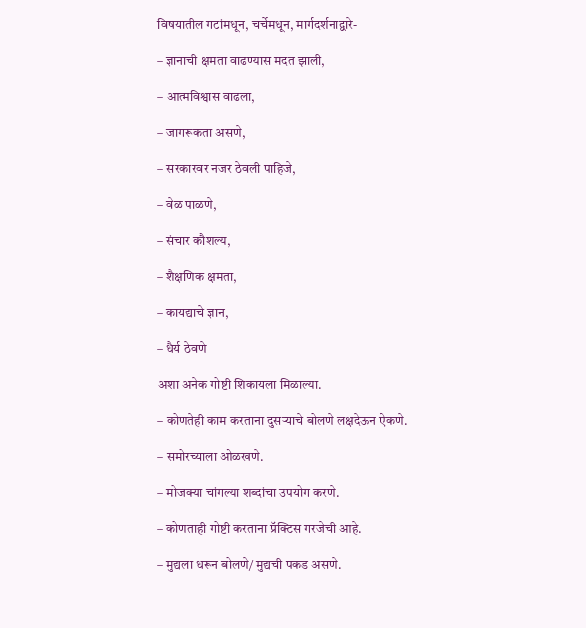विषयातील गटांमधून, चर्चेमधून, मार्गदर्शनाद्वारे-

– ज्ञानाची क्षमता वाढण्यास मदत झाली,

– आत्मविश्वास वाढला,

– जागरूकता असणे,

– सरकारवर नजर ठेवली पाहिजे,

– वेळ पाळणे,

– संचार कौशल्य,

– शैक्षणिक क्षमता,

– कायद्याचे ज्ञान,

– धैर्य ठेवणे

अशा अनेक गोष्टी शिकायला मिळाल्या.

– कोणतेही काम करताना दुसऱ्याचे बोलणे लक्षदेऊन ऐकणे.

– समोरच्याला ओळखणे.

– मोजक्या चांगल्या शब्दांचा उपयोग करणे.

– कोणताही गोष्टी करताना प्रॅक्टिस गरजेची आहे.

– मुद्यला धरून बोलणे/ मुद्यची पकड असणे.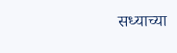सध्याच्या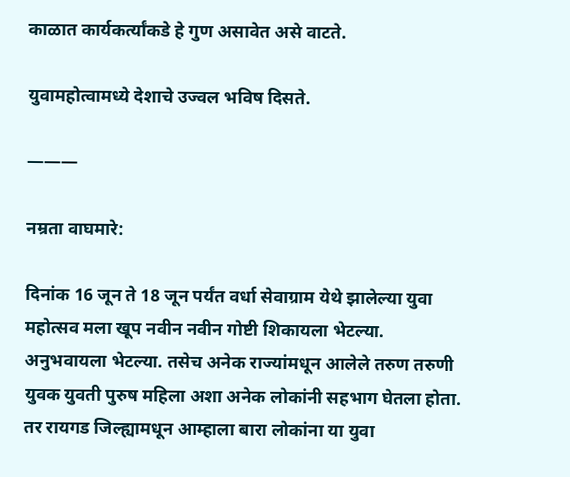काळात कार्यकर्त्यांकडे हे गुण असावेत असे वाटते.

युवामहोत्वामध्ये देशाचे उज्वल भविष दिसते.

———

नम्रता वाघमारे:

दिनांक 16 जून ते 18 जून पर्यंत वर्धा सेवाग्राम येथे झालेल्या युवा महोत्सव मला खूप नवीन नवीन गोष्टी शिकायला भेटल्या. अनुभवायला भेटल्या. तसेच अनेक राज्यांमधून आलेले तरुण तरुणी युवक युवती पुरुष महिला अशा अनेक लोकांनी सहभाग घेतला होता.  तर रायगड जिल्ह्यामधून आम्हाला बारा लोकांना या युवा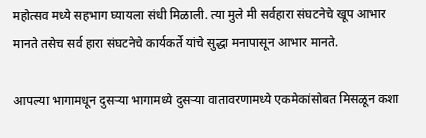महोत्सव मध्ये सहभाग घ्यायला संधी मिळाली. त्या मुले मी सर्वहारा संघटनेचे खूप आभार मानते तसेच सर्व हारा संघटनेचे कार्यकर्ते यांचे सुद्धा मनापासून आभार मानते.

आपल्या भागामधून दुसऱ्या भागामध्ये दुसऱ्या वातावरणामध्ये एकमेकांसोबत मिसळून कशा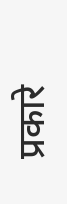प्रकारे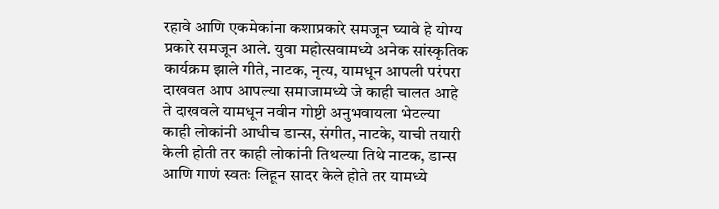रहावे आणि एकमेकांना कशाप्रकारे समजून घ्यावे हे योग्य प्रकारे समजून आले. युवा महोत्सवामध्ये अनेक सांस्कृतिक कार्यक्रम झाले गीते, नाटक, नृत्य, यामधून आपली परंपरा दाखवत आप आपल्या समाजामध्ये जे काही चालत आहे ते दाखवले यामधून नवीन गोष्टी अनुभवायला भेटल्या काही लोकांनी आधीच डान्स, संगीत, नाटके, याची तयारी केली होती तर काही लोकांनी तिथल्या तिथे नाटक, डान्स आणि गाणं स्वतः लिहून सादर केले होते तर यामध्ये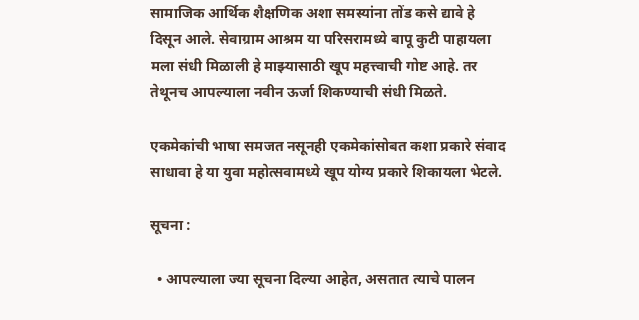सामाजिक आर्थिक शैक्षणिक अशा समस्यांना तोंड कसे द्यावे हे दिसून आले. सेवाग्राम आश्रम या परिसरामध्ये बापू कुटी पाहायला मला संधी मिळाली हे माझ्यासाठी खूप महत्त्वाची गोष्ट आहे. तर तेथूनच आपल्याला नवीन ऊर्जा शिकण्याची संधी मिळते.

एकमेकांची भाषा समजत नसूनही एकमेकांसोबत कशा प्रकारे संवाद साधावा हे या युवा महोत्सवामध्ये खूप योग्य प्रकारे शिकायला भेटले.

सूचना :

  • आपल्याला ज्या सूचना दिल्या आहेत, असतात त्याचे पालन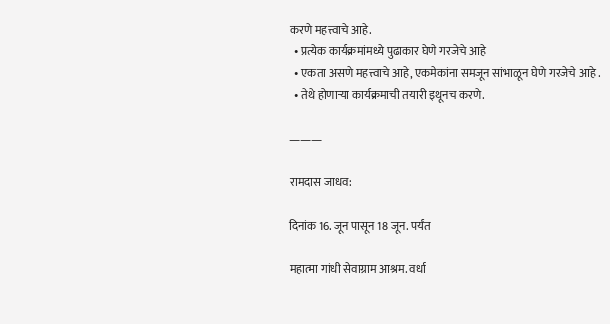करणे महत्त्वाचे आहे.
  • प्रत्येक कार्यक्रमांमध्ये पुढाकार घेणे गरजेचे आहे
  • एकता असणे महत्त्वाचे आहे, एकमेकांना समजून सांभाळून घेणे गरजेचे आहे .
  • तेथे होणाऱ्या कार्यक्रमाची तयारी इथूनच करणे.

———

रामदास जाधव:

दिनांक 16. जून पासून 18 जून. पर्यंत

महात्मा गांधी सेवाग्राम आश्रम. वर्धा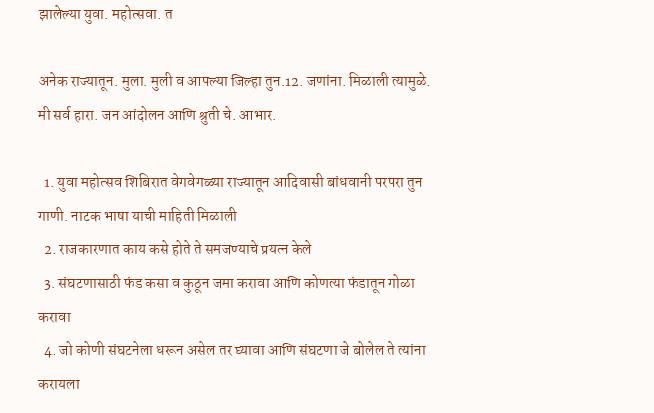झालेल्या युवा. महोत्सवा. त

अनेक राज्यातून. मुला. मुली व आपल्या जिल्हा तुन.12. जणांना. मिळाली त्यामुळे. मी सर्व हारा. जन आंदोलन आणि श्रुती चे. आभार.

  1. युवा महोत्सव शिबिरात वेगवेगळ्या राज्यातून आदिवासी बांधवानी परपरा तुन गाणी. नाटक भाषा याची माहिती मिळाली
  2. राजकारणात काय कसे होते ते समजण्याचे प्रयत्न केले
  3. संघटणासाठी फंड कसा व कुठून जमा करावा आणि कोणत्या फंडातून गोळा करावा
  4. जो कोणी संघटनेला धरून असेल तर घ्यावा आणि संघटणा जे बोलेल ते त्यांना करायला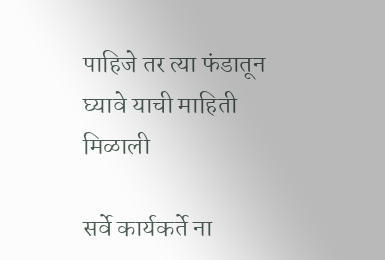पाहिजे तर त्या फंडातून घ्यावे याची माहिती मिळाली

सर्वे कार्यकर्ते ना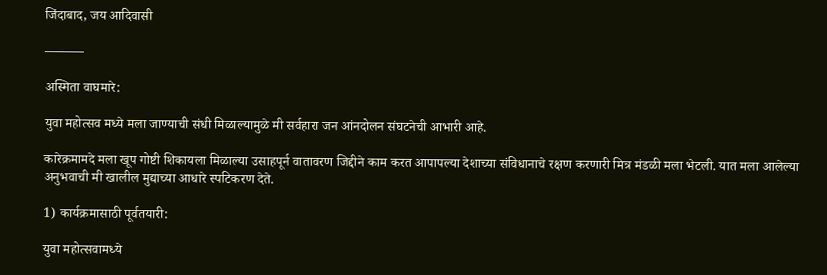जिंदाबाद, जय आदिवासी

———

अस्मिता वाघमारे:

युवा महोत्सव मध्ये मला जाण्याची संधी मिळाल्यामुळे मी सर्वहारा जन आंनदोलन संघटनेची आभारी आहे.

कारेक्रमामदे मला खूप गोष्टी शिकायला मिळाल्या उसाहपूर्न वातावरण जिद्दीने काम करत आपापल्या देशाच्या संविधानाचे रक्षण करणारी मित्र मंडळी मला भेटली. यात मला आलेल्या अनुभवाची मी खालील मुद्याच्या आधारे स्पटिकरण देते.

1) कार्यक्रमासाठी पूर्वतयारी:

युवा महोत्सवामध्ये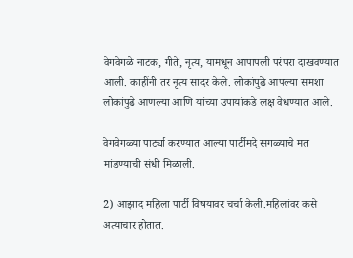वेगवेगळे नाटक, गीते, नृत्य, यामधून आपापली परंपरा दाखवण्यात आली. काहींनी तर नृत्य सादर केले. लोकांपुढे आपल्या समशा लोकांपुढे आणल्या आणि यांच्या उपायांकडे लक्ष वेधण्यात आले.

वेगवेगळ्या पार्ट्या करण्यात आल्या पार्टीमदे सगळ्याचे मत मांडण्याची संधी मिळाली.

2) आझाद महिला पार्टी विषयावर चर्चा केली.महिलांवर कसे अत्याचार होतात.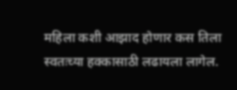महिला कशी आझाद होणार कस तिला स्वतःच्या हक्कासाठी लढायला लागेल.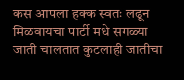कस आपला हक्क स्वतः लढून मिळवायचा पार्टी मधे सगळ्या जाती चालतात कुटलाही जातीचा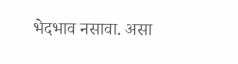भेदभाव नसावा. असा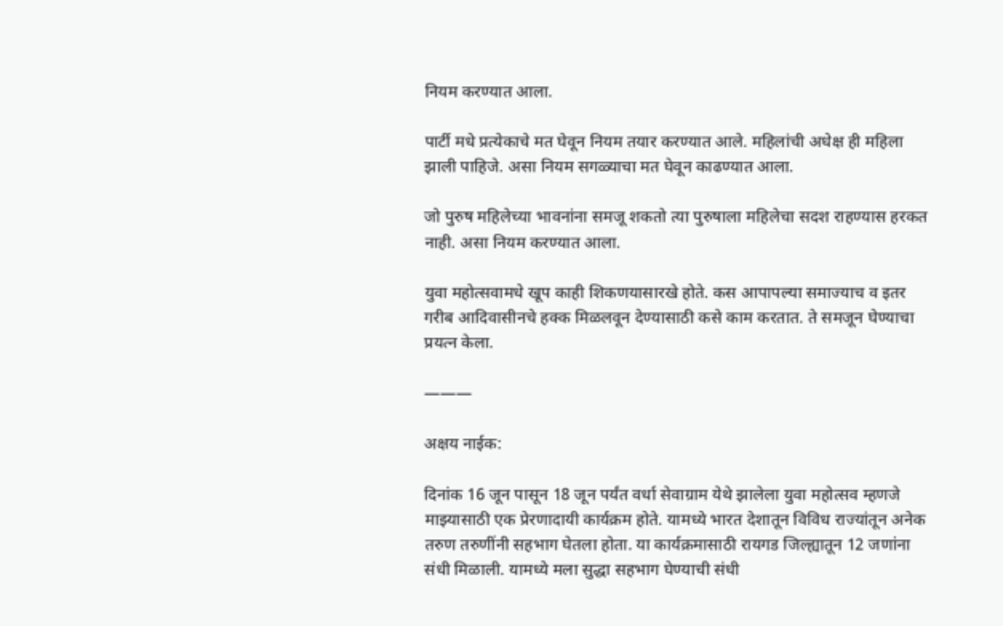नियम करण्यात आला.

पार्टी मधे प्रत्येकाचे मत घेवून नियम तयार करण्यात आले. महिलांची अधेक्ष ही महिला झाली पाहिजे. असा नियम सगळ्याचा मत घेवून काढण्यात आला.

जो पुरुष महिलेच्या भावनांना समजू शकतो त्या पुरुषाला महिलेचा सदश राहण्यास हरकत नाही. असा नियम करण्यात आला.

युवा महोत्सवामधे खूप काही शिकणयासारखे होते. कस आपापल्या समाज्याच व इतर गरीब आदिवासीनचे हक्क मिळलवून देण्यासाठी कसे काम करतात. ते समजून घेण्याचा प्रयत्न केला.

———

अक्षय नाईक:

दिनांक 16 जून पासून 18 जून पर्यंत वर्धा सेवाग्राम येथे झालेला युवा महोत्सव म्हणजे माझ्यासाठी एक प्रेरणादायी कार्यक्रम होते. यामध्ये भारत देशातून विविध राज्यांतून अनेक तरुण तरुणींनी सहभाग घेतला होता. या कार्यक्रमासाठी रायगड जिल्ह्यातून 12 जणांना संधी मिळाली. यामध्ये मला सुद्धा सहभाग घेण्याची संधी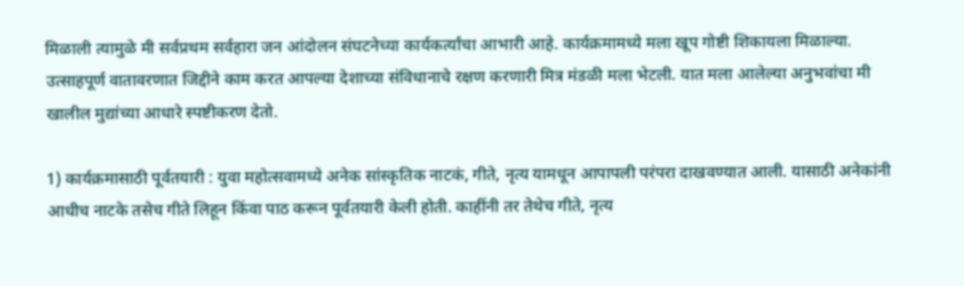मिळाली त्यामुळे मी सर्वप्रथम सर्वहारा जन आंदोलन संघटनेच्या कार्यकर्त्यांचा आभारी आहे. कार्यक्रमामध्ये मला खूप गोष्टी शिकायला मिळाल्या. उत्साहपूर्ण वातावरणात जिद्दीने काम करत आपल्या देशाच्या संविधानाचे रक्षण करणारी मित्र मंडळी मला भेटली. यात मला आलेल्या अनुभवांचा मी खालील मुद्यांच्या आधारे स्पष्टीकरण देतो.

1) कार्यक्रमासाठी पूर्वतयारी : युवा महोत्सवामध्ये अनेक सांस्कृतिक नाटकं, गीते, नृत्य यामधून आपापली परंपरा दाखवण्यात आली. यासाठी अनेकांनी आधीच नाटके तसेच गीते लिहून किंवा पाठ करून पूर्वतयारी केली होती. काहींनी तर तेथेच गीते, नृत्य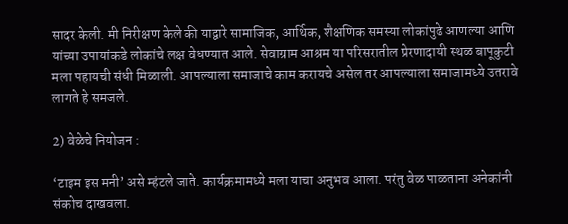सादर केली. मी निरीक्षण केले की याद्वारे सामाजिक, आर्थिक, शैक्षणिक समस्या लोकांपुढे आणल्या आणि यांच्या उपायांकडे लोकांचे लक्ष वेधण्यात आले. सेवाग्राम आश्रम या परिसरातील प्रेरणादायी स्थळ बापूकुटी मला पहायची संधी मिळाली. आपल्याला समाजाचे काम करायचे असेल तर आपल्याला समाजामध्ये उतरावे लागते हे समजले.

2) वेळेचे नियोजन :

‘टाइम इस मनी’ असे म्हंटले जाते. कार्यक्रमामध्ये मला याचा अनुभव आला. परंतु वेळ पाळताना अनेकांनी संकोच दाखवला.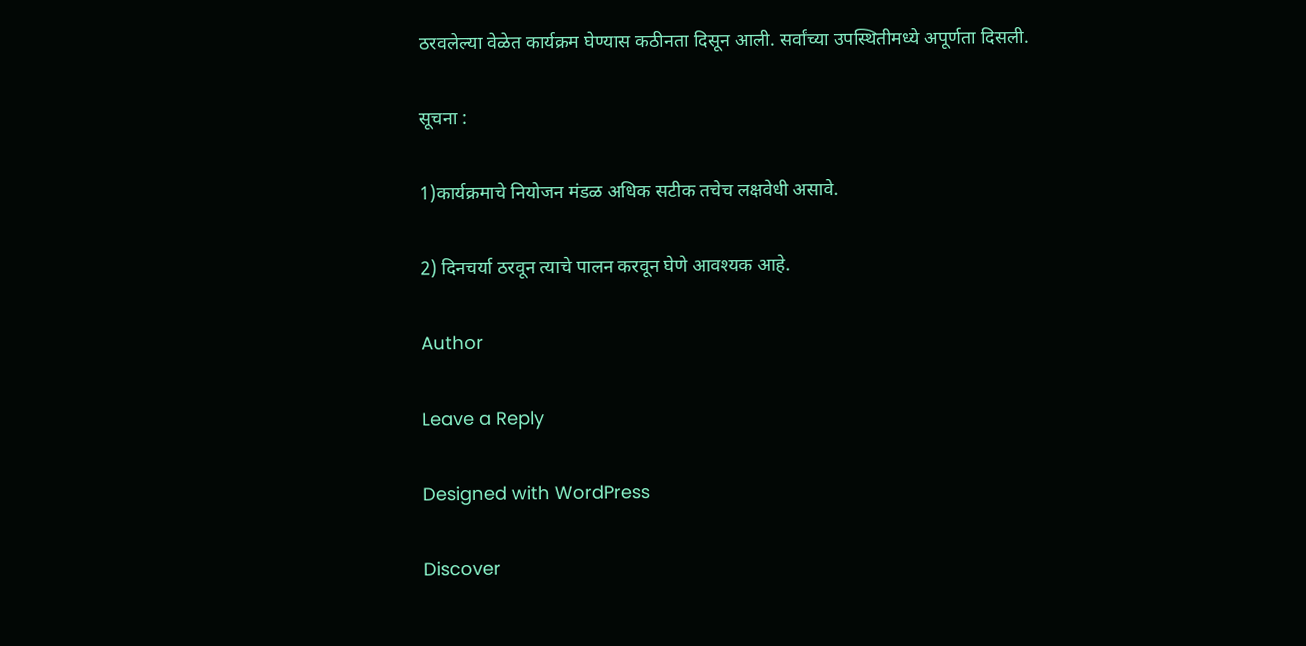ठरवलेल्या वेळेत कार्यक्रम घेण्यास कठीनता दिसून आली. सर्वांच्या उपस्थितीमध्ये अपूर्णता दिसली.

सूचना :

1)कार्यक्रमाचे नियोजन मंडळ अधिक सटीक तचेच लक्षवेधी असावे.

2) दिनचर्या ठरवून त्याचे पालन करवून घेणे आवश्यक आहे.

Author

Leave a Reply

Designed with WordPress

Discover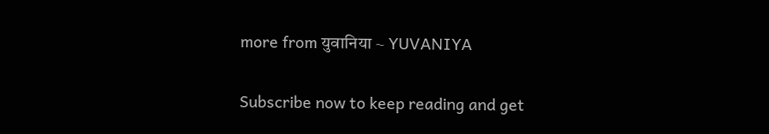more from युवानिया ~ YUVANIYA

Subscribe now to keep reading and get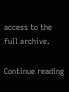access to the full archive.

Continue reading